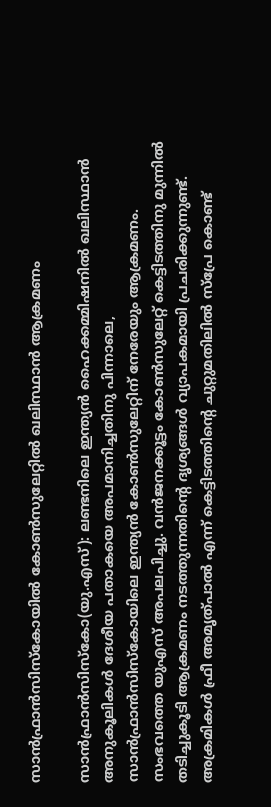സാന്‍ഫ്രാന്‍സിസ്‌കോയില്‍ കോണ്‍സുലേറ്റില്‍ ഖലിസ്ഥാന്‍ ആക്രമണം

സാന്‍ഫ്രാന്‍സിസ്‌കോ(യു.എസ്): ലണ്ടനിലെ ഇന്ത്യന്‍ ഹൈക്കമ്മിഷനില്‍ ഖലിസ്ഥാന്‍ അനുകൂലികള്‍ ദേശീയ പതാകയെ അപമാനിച്ചതിനു പിന്നാലെ, സാന്‍ഫ്രാന്‍സിസ്‌കോയിലെ ഇന്ത്യന്‍ കോണ്‍സുലേറ്റിന് നേരേയും ആക്രമണം. സംഭവത്തെ യുഎസ് അപലപിച്ചു. വന്‍ജനക്കൂട്ടം കോണ്‍സുലേറ്റ് കെട്ടിടത്തിനു മുന്നില്‍ തടിച്ചുകൂടി ആക്രമണം നടത്തുന്നതിന്റെ ദൃശ്യങ്ങള്‍ വ്യാപകമായി പ്രചരിക്കുന്നുണ്ട്. അക്രമികള്‍ ഫ്രീ അമൃത്പാല്‍ എന്ന് കെട്ടിടത്തിന്റെ ചുറ്റുമതിലില്‍ സ്പ്രേ കൊണ്ട്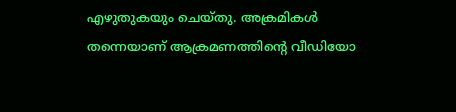എഴുതുകയും ചെയ്തു. അക്രമികള്‍ തന്നെയാണ് ആക്രമണത്തിന്റെ വീഡിയോ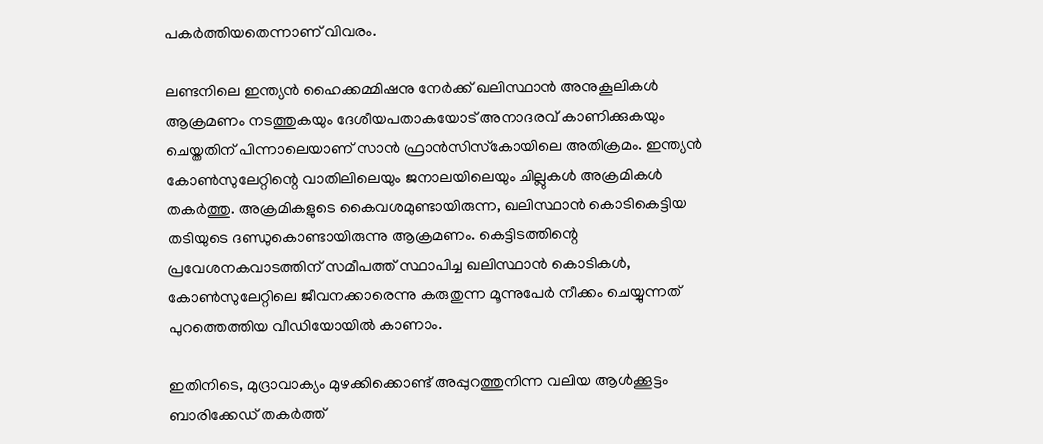പകര്‍ത്തിയതെന്നാണ് വിവരം.

ലണ്ടനിലെ ഇന്ത്യന്‍ ഹൈക്കമ്മിഷനു നേര്‍ക്ക് ഖലിസ്ഥാന്‍ അനുകൂലികള്‍ ആക്രമണം നടത്തുകയും ദേശീയപതാകയോട് അനാദരവ് കാണിക്കുകയും ചെയ്തതിന് പിന്നാലെയാണ് സാന്‍ ഫ്രാന്‍സിസ്‌കോയിലെ അതിക്രമം. ഇന്ത്യന്‍ കോണ്‍സുലേറ്റിന്റെ വാതിലിലെയും ജനാലയിലെയും ചില്ലുകള്‍ അക്രമികള്‍ തകര്‍ത്തു. അക്രമികളുടെ കൈവശമുണ്ടായിരുന്ന, ഖലിസ്ഥാന്‍ കൊടികെട്ടിയ തടിയുടെ ദണ്ഡുകൊണ്ടായിരുന്നു ആക്രമണം. കെട്ടിടത്തിന്റെ പ്രവേശനകവാടത്തിന് സമീപത്ത് സ്ഥാപിച്ച ഖലിസ്ഥാന്‍ കൊടികള്‍, കോണ്‍സുലേറ്റിലെ ജീവനക്കാരെന്നു കരുതുന്ന മൂന്നുപേര്‍ നീക്കം ചെയ്യുന്നത് പുറത്തെത്തിയ വീഡിയോയില്‍ കാണാം.

ഇതിനിടെ, മുദ്രാവാക്യം മുഴക്കിക്കൊണ്ട് അപ്പുറത്തുനിന്ന വലിയ ആള്‍ക്കൂട്ടം ബാരിക്കേഡ് തകര്‍ത്ത്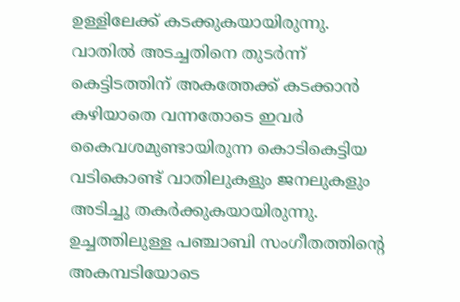ഉള്ളിലേക്ക് കടക്കുകയായിരുന്നു. വാതില്‍ അടച്ചതിനെ തുടര്‍ന്ന് കെട്ടിടത്തിന് അകത്തേക്ക് കടക്കാന്‍ കഴിയാതെ വന്നതോടെ ഇവര്‍ കൈവശമുണ്ടായിരുന്ന കൊടികെട്ടിയ വടികൊണ്ട് വാതിലുകളും ജനലുകളും അടിച്ചു തകര്‍ക്കുകയായിരുന്നു. ഉച്ചത്തിലുള്ള പഞ്ചാബി സംഗീതത്തിന്റെ അകമ്പടിയോടെ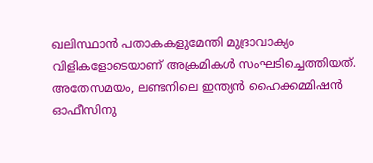ഖലിസ്ഥാന്‍ പതാകകളുമേന്തി മുദ്രാവാക്യം വിളികളോടെയാണ് അക്രമികള്‍ സംഘടിച്ചെത്തിയത്. അതേസമയം, ലണ്ടനിലെ ഇന്ത്യന്‍ ഹൈക്കമ്മിഷന്‍ ഓഫീസിനു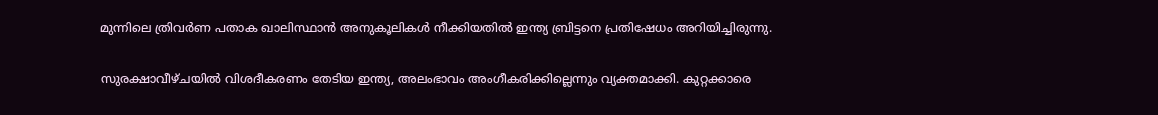മുന്നിലെ ത്രിവര്‍ണ പതാക ഖാലിസ്ഥാന്‍ അനുകൂലികള്‍ നീക്കിയതില്‍ ഇന്ത്യ ബ്രിട്ടനെ പ്രതിഷേധം അറിയിച്ചിരുന്നു.

സുരക്ഷാവീഴ്ചയില്‍ വിശദീകരണം തേടിയ ഇന്ത്യ, അലംഭാവം അംഗീകരിക്കില്ലെന്നും വ്യക്തമാക്കി. കുറ്റക്കാരെ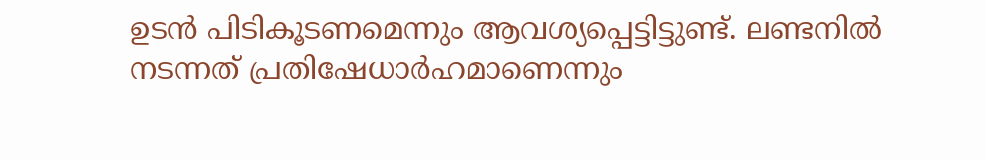ഉടന്‍ പിടികൂടണമെന്നും ആവശ്യപ്പെട്ടിട്ടുണ്ട്. ലണ്ടനില്‍ നടന്നത് പ്രതിഷേധാര്‍ഹമാണെന്നും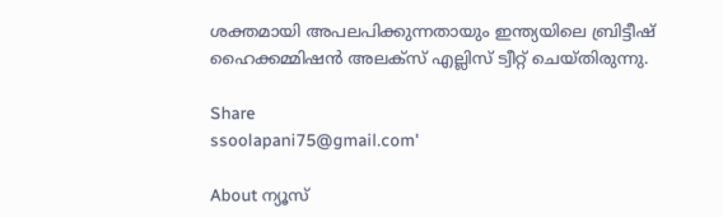ശക്തമായി അപലപിക്കുന്നതായും ഇന്ത്യയിലെ ബ്രിട്ടീഷ് ഹൈക്കമ്മിഷന്‍ അലക്സ് എല്ലിസ് ട്വീറ്റ് ചെയ്തിരുന്നു.

Share
ssoolapani75@gmail.com'

About ന്യൂസ്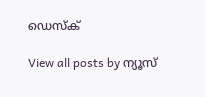ഡെസ്ക്

View all posts by ന്യൂസ്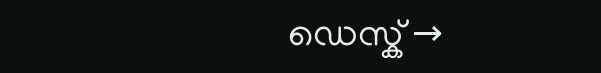ഡെസ്ക് →